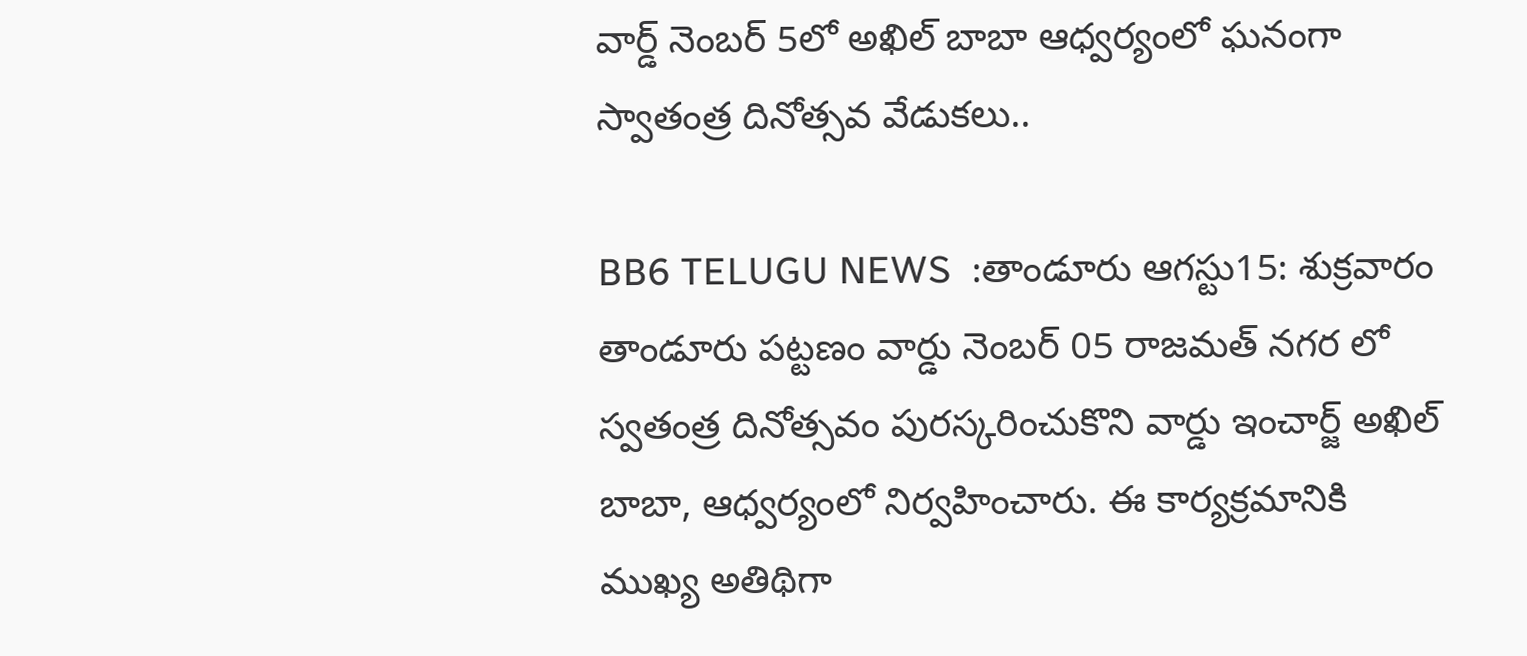వార్డ్ నెంబర్ 5లో అఖిల్ బాబా ఆధ్వర్యంలో ఘనంగా స్వాతంత్ర దినోత్సవ వేడుకలు..

BB6 TELUGU NEWS  :తాండూరు ఆగస్టు15: శుక్రవారం తాండూరు పట్టణం వార్డు నెంబర్ 05 రాజమత్ నగర లో స్వతంత్ర దినోత్సవం పురస్కరించుకొని వార్డు ఇంచార్జ్ అఖిల్ బాబా, ఆధ్వర్యంలో నిర్వహించారు. ఈ కార్యక్రమానికి ముఖ్య అతిథిగా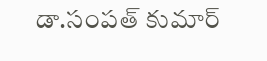డా.సంపత్ కుమార్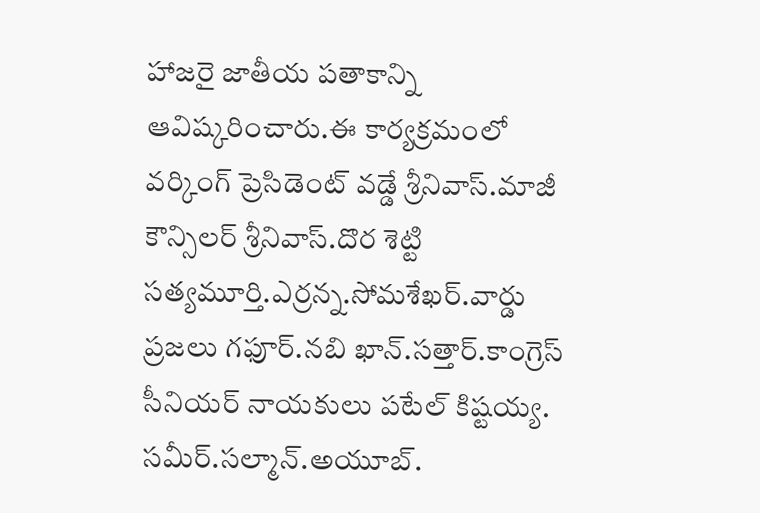హాజరై జాతీయ పతాకాన్ని ఆవిష్కరించారు.ఈ కార్యక్రమంలో వర్కింగ్ ప్రెసిడెంట్ వడ్డే శ్రీనివాస్.మాజీ కౌన్సిలర్ శ్రీనివాస్.దొర శెట్టి సత్యమూర్తి.ఎర్రన్న.సోమశేఖర్.వార్డు ప్రజలు గఫూర్.నబి ఖాన్.సత్తార్.కాంగ్రెస్ సీనియర్ నాయకులు పటేల్ కిష్టయ్య. సమీర్.సల్మాన్.అయూబ్.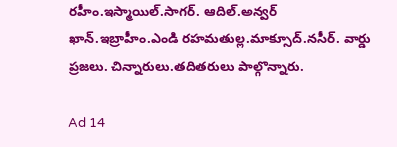రహీం.ఇస్మాయిల్.సాగర్. ఆదిల్.అన్వర్ ఖాన్.ఇబ్రాహీం.ఎండి రహమతుల్ల.మాక్సూద్.నసీర్. వార్డు ప్రజలు. చిన్నారులు.తదితరులు పాల్గొన్నారు.

Ad 14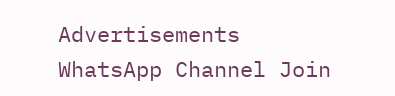Advertisements
WhatsApp Channel Join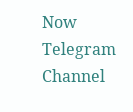Now
Telegram Channel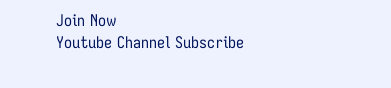Join Now
Youtube Channel Subscribe